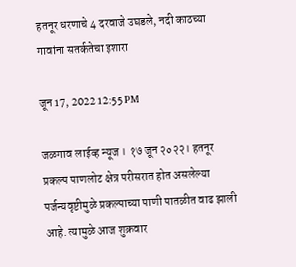हतनूर धरणाचे 4 दरवाजे उघडले, नदी काठच्या गावांना सतर्कतेचा इशारा

जून 17, 2022 12:55 PM

जळगाव लाईव्ह न्यूज । १७ जून २०२२। हतनूर प्रकल्प पाणलोट क्षेत्र परीसरात होत असलेल्या पर्जन्यवृष्टीमुळे प्रकल्पाच्या पाणी पातळीत वाढ झाली आहे. त्यामुळे आज शुक्रवार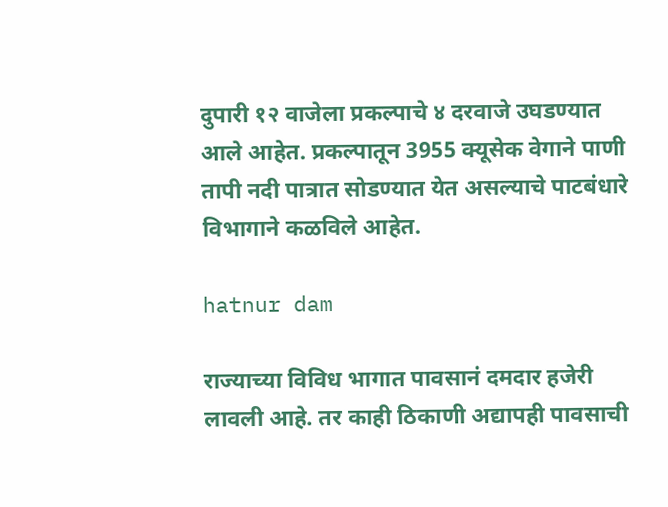दुपारी १२ वाजेला प्रकल्पाचे ४ दरवाजे उघडण्यात आले आहेत. प्रकल्पातून 3955 क्यूसेक वेगाने पाणी तापी नदी पात्रात सोडण्यात येत असल्याचे पाटबंधारे विभागाने कळविले आहेत.

hatnur dam

राज्याच्या विविध भागात पावसानं दमदार हजेरी लावली आहे. तर काही ठिकाणी अद्यापही पावसाची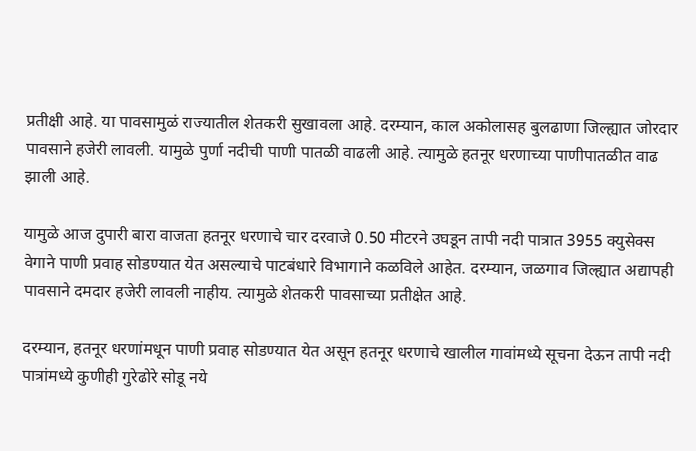प्रतीक्षी आहे. या पावसामुळं राज्यातील शेतकरी सुखावला आहे. दरम्यान, काल अकोलासह बुलढाणा जिल्ह्यात जोरदार पावसाने हजेरी लावली. यामुळे पुर्णा नदीची पाणी पातळी वाढली आहे. त्यामुळे हतनूर धरणाच्या पाणीपातळीत वाढ झाली आहे.

यामुळे आज दुपारी बारा वाजता हतनूर धरणाचे चार दरवाजे 0.50 मीटरने उघडून तापी नदी पात्रात 3955 क्युसेक्स वेगाने पाणी प्रवाह सोडण्यात येत असल्याचे पाटबंधारे विभागाने कळविले आहेत. दरम्यान, जळगाव जिल्ह्यात अद्यापही पावसाने दमदार हजेरी लावली नाहीय. त्यामुळे शेतकरी पावसाच्या प्रतीक्षेत आहे.

दरम्यान, हतनूर धरणांमधून पाणी प्रवाह सोडण्यात येत असून हतनूर धरणाचे खालील गावांमध्ये सूचना देऊन तापी नदी पात्रांमध्ये कुणीही गुरेढोरे सोडू नये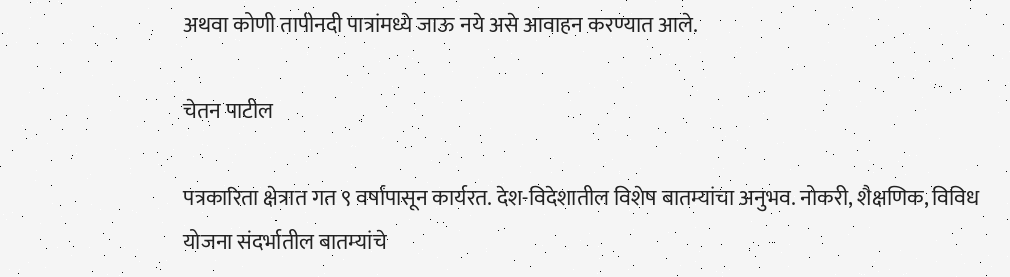अथवा कोणी तापीनदी पात्रांमध्ये जाऊ नये असे आवाहन करण्यात आले.

चेतन पाटील

पत्रकारिता क्षेत्रात गत ९ वर्षांपासून कार्यरत. देश-विदेशातील विशेष बातम्यांचा अनुभव. नोकरी, शैक्षणिक, विविध योजना संदर्भातील बातम्यांचे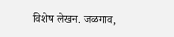विशेष लेखन. जळगाव,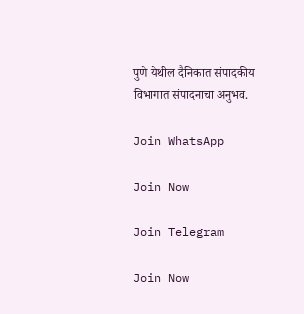पुणे येथील दैनिकात संपादकीय विभागात संपादनाचा अनुभव.

Join WhatsApp

Join Now

Join Telegram

Join Now